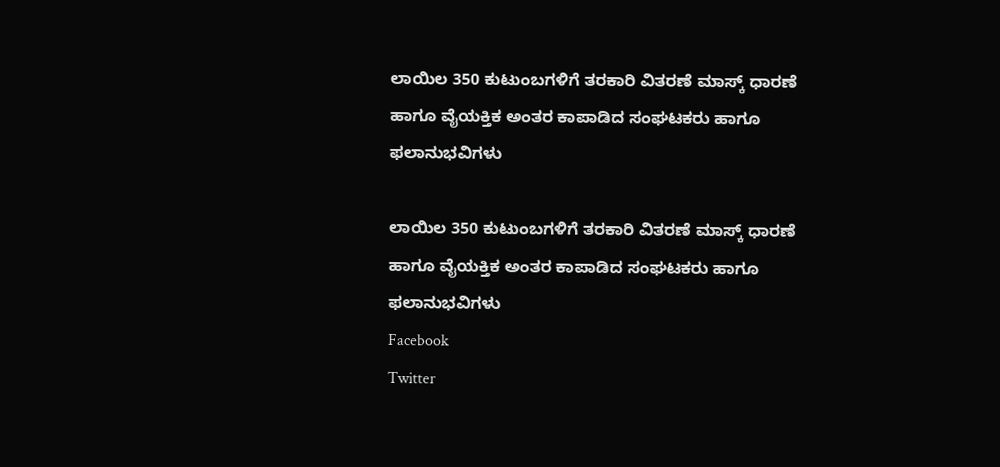ಲಾಯಿಲ 350 ಕುಟುಂಬಗಳಿಗೆ ತರಕಾರಿ ವಿತರಣೆ ಮಾಸ್ಕ್ ಧಾರಣೆ ಹಾಗೂ ವೈಯಕ್ತಿಕ ಅಂತರ ಕಾಪಾಡಿದ ಸಂಘಟಕರು ಹಾಗೂ ಫಲಾನುಭವಿಗಳು

ಲಾಯಿಲ 350 ಕುಟುಂಬಗಳಿಗೆ ತರಕಾರಿ ವಿತರಣೆ ಮಾಸ್ಕ್ ಧಾರಣೆ ಹಾಗೂ ವೈಯಕ್ತಿಕ ಅಂತರ ಕಾಪಾಡಿದ ಸಂಘಟಕರು ಹಾಗೂ ಫಲಾನುಭವಿಗಳು
Facebook
Twitter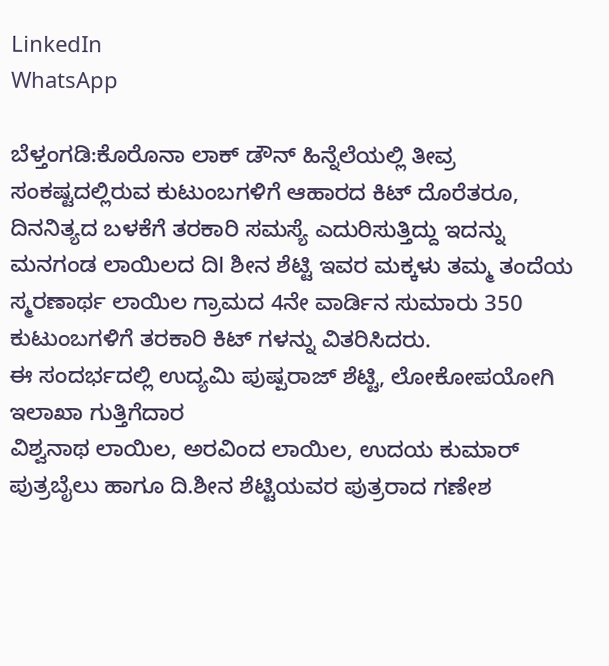LinkedIn
WhatsApp

ಬೆಳ್ತಂಗಡಿ:ಕೊರೊನಾ ಲಾಕ್ ಡೌನ್ ಹಿನ್ನೆಲೆಯಲ್ಲಿ ತೀವ್ರ ಸಂಕಷ್ಟದಲ್ಲಿರುವ ಕುಟುಂಬಗಳಿಗೆ ಆಹಾರದ ಕಿಟ್ ದೊರೆತರೂ, ದಿನನಿತ್ಯದ ಬಳಕೆಗೆ ತರಕಾರಿ ಸಮಸ್ಯೆ ಎದುರಿಸುತ್ತಿದ್ದು ಇದನ್ನು ಮನಗಂಡ ಲಾಯಿಲದ ದಿl ಶೀನ ಶೆಟ್ಟಿ ಇವರ ಮಕ್ಕಳು ತಮ್ಮ ತಂದೆಯ ಸ್ಮರಣಾರ್ಥ ಲಾಯಿಲ ಗ್ರಾಮದ 4ನೇ ವಾರ್ಡಿನ ಸುಮಾರು 350 ಕುಟುಂಬಗಳಿಗೆ ತರಕಾರಿ ಕಿಟ್ ಗಳನ್ನು ವಿತರಿಸಿದರು.
ಈ ಸಂದರ್ಭದಲ್ಲಿ ಉದ್ಯಮಿ ಪುಷ್ಪರಾಜ್ ಶೆಟ್ಟಿ, ಲೋಕೋಪಯೋಗಿ ಇಲಾಖಾ ಗುತ್ತಿಗೆದಾರ
ವಿಶ್ವನಾಥ ಲಾಯಿಲ, ಅರವಿಂದ ಲಾಯಿಲ, ಉದಯ ಕುಮಾರ್ ಪುತ್ರಬೈಲು ಹಾಗೂ ದಿ.ಶೀನ ಶೆಟ್ಟಿಯವರ ಪುತ್ರರಾದ ಗಣೇಶ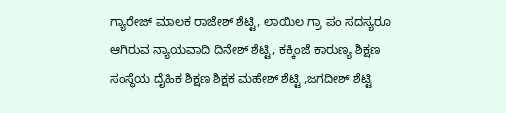ಗ್ಯಾರೇಜ್‌‌ ಮಾಲಕ ರಾಜೇಶ್ ಶೆಟ್ಟಿ, ಲಾಯಿಲ ಗ್ರಾ ಪಂ ಸದಸ್ಯರೂ ಆಗಿರುವ ನ್ಯಾಯವಾದಿ ದಿನೇಶ್ ಶೆಟ್ಟಿ, ಕಕ್ಕಿಂಜೆ ಕಾರುಣ್ಯ ಶಿಕ್ಷಣ ಸಂಸ್ಥೆಯ ದೈಹಿಕ ಶಿಕ್ಷಣ ಶಿಕ್ಷಕ ಮಹೇಶ್ ಶೆಟ್ಟಿ ,ಜಗದೀಶ್ ಶೆಟ್ಟಿ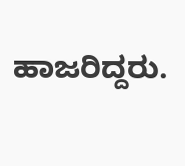ಹಾಜರಿದ್ದರು.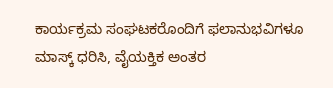ಕಾರ್ಯಕ್ರಮ ಸಂಘಟಕರೊಂದಿಗೆ ಫಲಾನುಭವಿಗಳೂ ಮಾಸ್ಕ್ ಧರಿಸಿ, ವೈಯಕ್ತಿಕ ಅಂತರ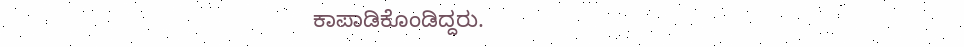ಕಾಪಾಡಿಕೊಂಡಿದ್ದರು.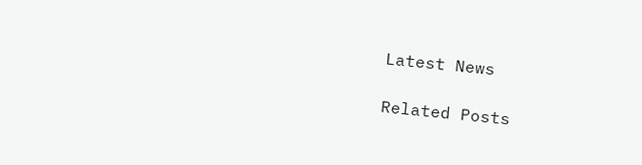Latest News

Related Posts